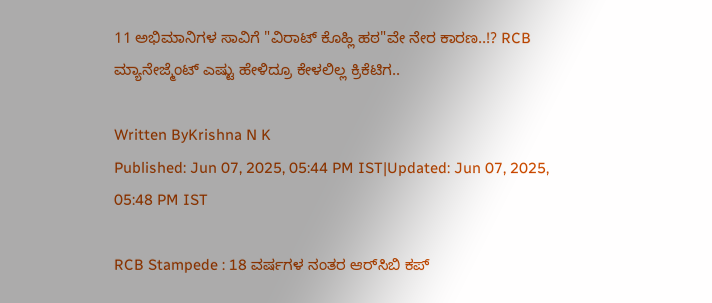11 ಅಭಿಮಾನಿಗಳ ಸಾವಿಗೆ "ವಿರಾಟ್‌ ಕೊಹ್ಲಿ ಹಠ"ವೇ ನೇರ ಕಾರಣ..!? RCB ಮ್ಯಾನೇಜ್ಮೆಂಟ್ ಎಷ್ಟು ಹೇಳಿದ್ರೂ ಕೇಳಲಿಲ್ಲ ಕ್ರಿಕೆಟಿಗ..

Written ByKrishna N K
Published: Jun 07, 2025, 05:44 PM IST|Updated: Jun 07, 2025, 05:48 PM IST

RCB Stampede : 18 ವರ್ಷಗಳ ನಂತರ ಆರ್‌ಸಿಬಿ ಕಪ್‌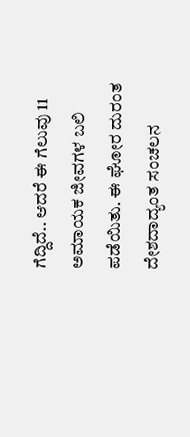ಗೆದ್ದಿದೆ.. ಆದರೆ ಈ ಗೆಲುವು 11 ಅಮಾಯಕ ಜೀವಗಳ ಬಲಿ ಪಡೆಯಿತು. ಈ ಘೋರ ದುರಂತ ದೇಶದಾದ್ಯಂತ ಸಂಚಲನ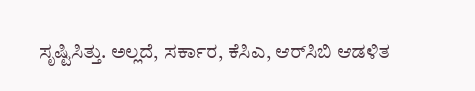ಸೃಷ್ಟಿಸಿತ್ತು. ಅಲ್ಲದೆ, ಸರ್ಕಾರ, ಕೆಸಿಎ, ಆರ್‌ಸಿಬಿ ಆಡಳಿತ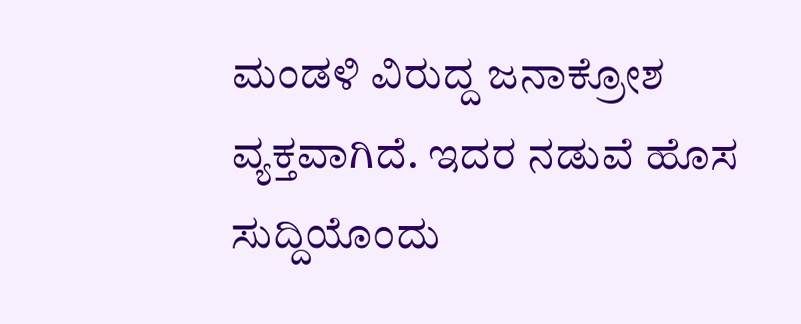ಮಂಡಳಿ ವಿರುದ್ದ ಜನಾಕ್ರೋಶ ವ್ಯಕ್ತವಾಗಿದೆ. ಇದರ ನಡುವೆ ಹೊಸ ಸುದ್ದಿಯೊಂದು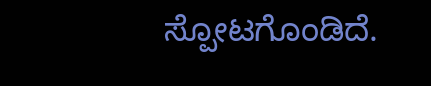ಸ್ಪೋಟಗೊಂಡಿದೆ.